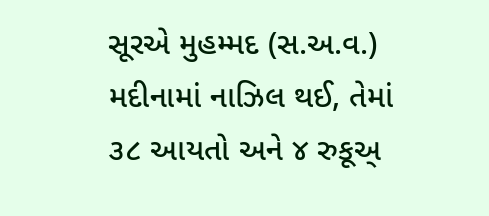સૂરએ મુહમ્મદ (સ.અ.વ.) મદીનામાં નાઝિલ થઈ, તેમાં ૩૮ આયતો અને ૪ રુકૂઅ્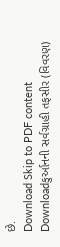છે.
Download Skip to PDF content Downloadકુર્આનની સર્વગ્રાહી તફસીર (વિવરણ)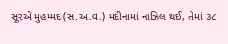સૂરએ મુહમ્મદ (સ.અ.વ.) મદીનામાં નાઝિલ થઈ, તેમાં ૩૮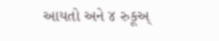આયતો અને ૪ રુકૂઅ્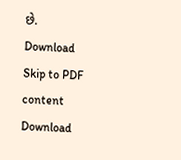છે.
Download Skip to PDF content Download